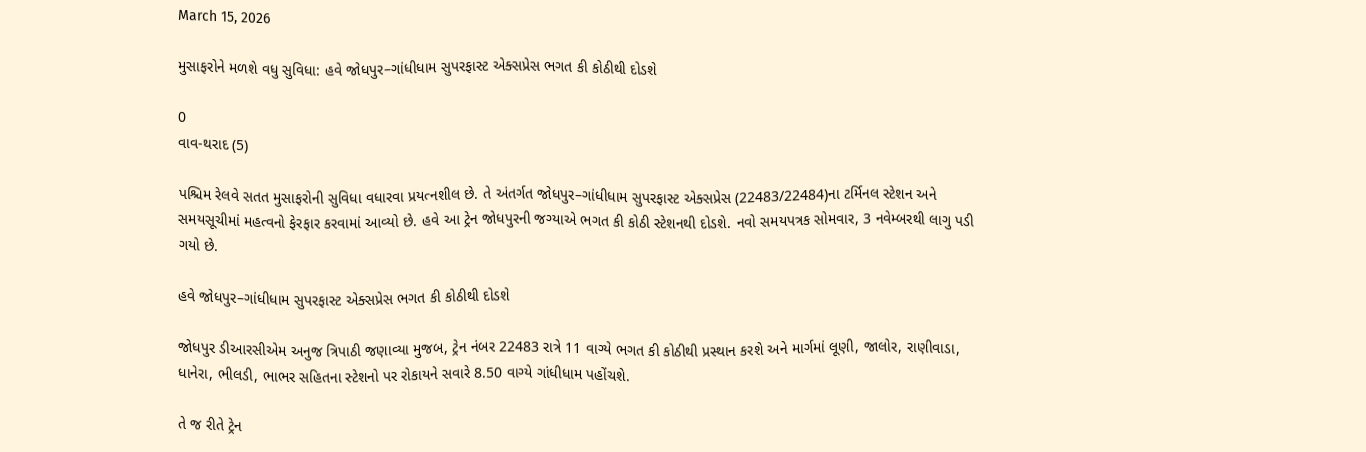March 15, 2026

મુસાફરોને મળશે વધુ સુવિધા: હવે જોધપુર–ગાંધીધામ સુપરફાસ્ટ એક્સપ્રેસ ભગત કી કોઠીથી દોડશે

0
વાવ-થરાદ (5)

પશ્ચિમ રેલવે સતત મુસાફરોની સુવિધા વધારવા પ્રયત્નશીલ છે. તે અંતર્ગત જોધપુર–ગાંધીધામ સુપરફાસ્ટ એક્સપ્રેસ (22483/22484)ના ટર્મિનલ સ્ટેશન અને સમયસૂચીમાં મહત્વનો ફેરફાર કરવામાં આવ્યો છે. હવે આ ટ્રેન જોધપુરની જગ્યાએ ભગત કી કોઠી સ્ટેશનથી દોડશે. નવો સમયપત્રક સોમવાર, 3 નવેમ્બરથી લાગુ પડી ગયો છે.

હવે જોધપુર–ગાંધીધામ સુપરફાસ્ટ એક્સપ્રેસ ભગત કી કોઠીથી દોડશે

જોધપુર ડીઆરસીએમ અનુજ ત્રિપાઠી જણાવ્યા મુજબ, ટ્રેન નંબર 22483 રાત્રે 11 વાગ્યે ભગત કી કોઠીથી પ્રસ્થાન કરશે અને માર્ગમાં લૂણી, જાલોર, રાણીવાડા, ધાનેરા, ભીલડી, ભાભર સહિતના સ્ટેશનો પર રોકાયને સવારે 8.50 વાગ્યે ગાંધીધામ પહોંચશે.

તે જ રીતે ટ્રેન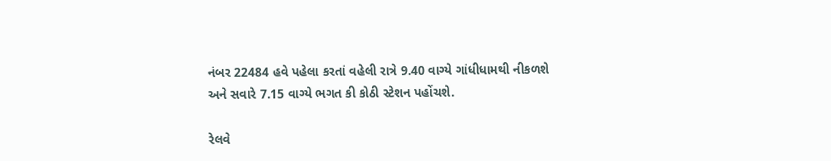નંબર 22484 હવે પહેલા કરતાં વહેલી રાત્રે 9.40 વાગ્યે ગાંધીધામથી નીકળશે અને સવારે 7.15 વાગ્યે ભગત કી કોઠી સ્ટેશન પહોંચશે.

રેલવે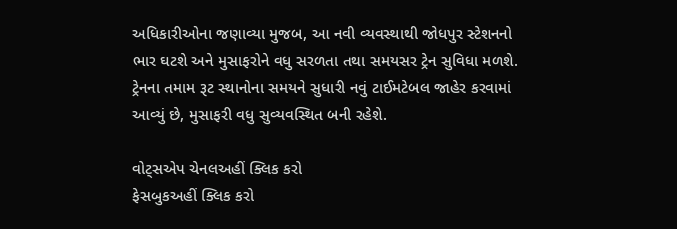અધિકારીઓના જણાવ્યા મુજબ, આ નવી વ્યવસ્થાથી જોધપુર સ્ટેશનનો ભાર ઘટશે અને મુસાફરોને વધુ સરળતા તથા સમયસર ટ્રેન સુવિધા મળશે. ટ્રેનના તમામ રૂટ સ્થાનોના સમયને સુધારી નવું ટાઈમટેબલ જાહેર કરવામાં આવ્યું છે, મુસાફરી વધુ સુવ્યવસ્થિત બની રહેશે.

વોટ્સએપ ચેનલઅહીં ક્લિક કરો
ફેસબુકઅહીં ક્લિક કરો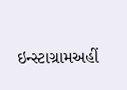ઇન્સ્ટાગ્રામઅહીં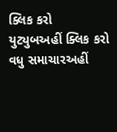ક્લિક કરો
યુટ્યુબઅહીં ક્લિક કરો
વધુ સમાચારઅહીં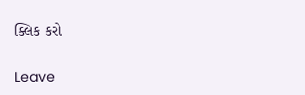ક્લિક કરો

Leave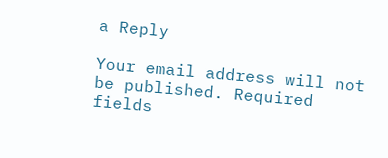a Reply

Your email address will not be published. Required fields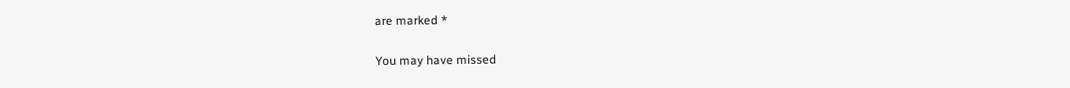are marked *

You may have missed